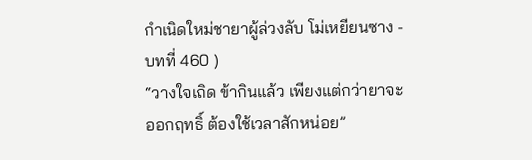กำเนิดใหม่ชายาผู้ล่วงลับ โม่เหยียนซาง - บทที่ 460 )
“วางใจเถิด ข้ากินแล้ว เพียงแต่กว่ายาจะออกฤทธิ์ ต้องใช้เวลาสักหน่อย”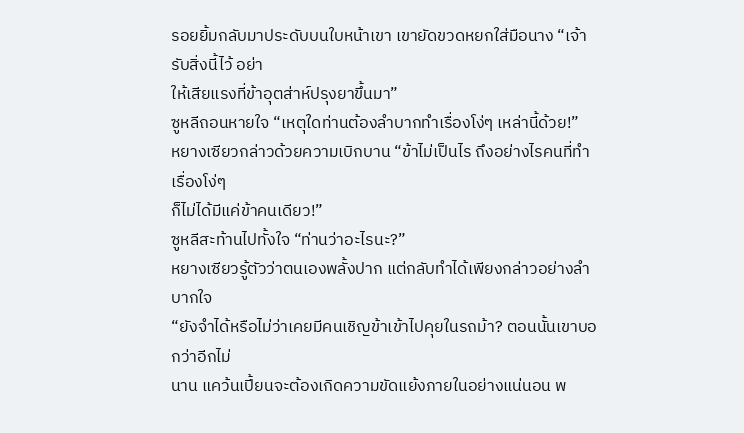รอยยิ้มกลับมาประดับบนใบหน้าเขา เขายัดขวดหยกใส่มือนาง “เจ้ารับสิ่งนี้ไว้ อย่า
ให้เสียแรงที่ข้าอุตส่าห์ปรุงยาขึ้นมา”
ซูหลีถอนหายใจ “เหตุใดท่านต้องลำบากทำเรื่องโง่ๆ เหล่านี้ด้วย!”
หยางเซียวกล่าวด้วยความเบิกบาน “ข้าไม่เป็นไร ถึงอย่างไรคนที่ทำเรื่องโง่ๆ
ก็ไม่ได้มีแค่ข้าคนเดียว!”
ซูหลีสะท้านไปทั้งใจ “ท่านว่าอะไรนะ?”
หยางเซียวรู้ตัวว่าตนเองพลั้งปาก แต่กลับทำได้เพียงกล่าวอย่างลำบากใจ
“ยังจำได้หรือไม่ว่าเคยมีคนเชิญข้าเข้าไปคุยในรถม้า? ตอนนั้นเขาบอกว่าอีกไม่
นาน แคว้นเปี้ยนจะต้องเกิดความขัดแย้งภายในอย่างแน่นอน พ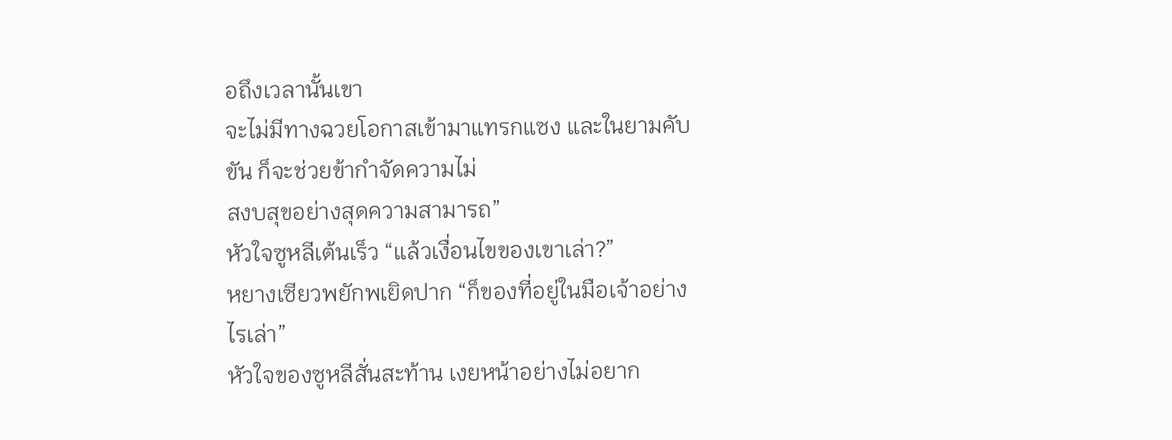อถึงเวลานั้นเขา
จะไม่มีทางฉวยโอกาสเข้ามาแทรกแซง และในยามคับขัน ก็จะช่วยข้ากำจัดความไม่
สงบสุขอย่างสุดความสามารถ”
หัวใจซูหลีเต้นเร็ว “แล้วเงื่อนไขของเขาเล่า?”
หยางเซียวพยักพเยิดปาก “ก็ของที่อยู่ในมือเจ้าอย่างไรเล่า”
หัวใจของซูหลีสั่นสะท้าน เงยหน้าอย่างไม่อยาก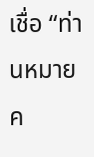เชื่อ “ท่านหมายค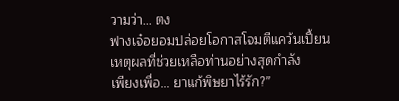วามว่า… ตง
ฟางเจ๋อยอมปล่อยโอกาสโจมตีแคว้นเปี้ยน เหตุผลที่ช่วยเหลือท่านอย่างสุดกำลัง
เพียงเพื่อ… ยาแก้พิษยาไร้รัก?”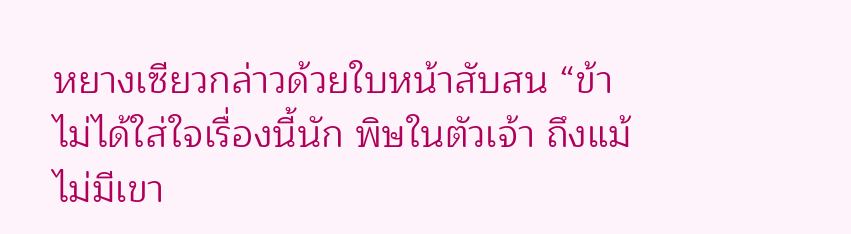หยางเซียวกล่าวด้วยใบหน้าสับสน “ข้าไม่ได้ใส่ใจเรื่องนี้นัก พิษในตัวเจ้า ถึงแม้
ไม่มีเขา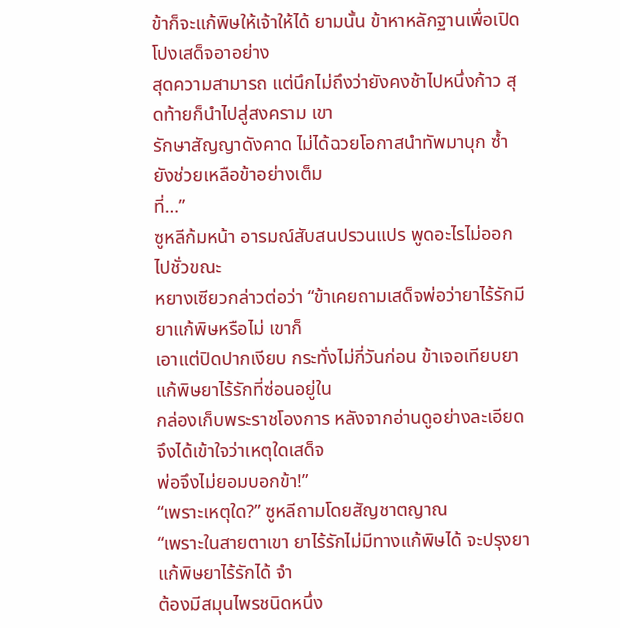ข้าก็จะแก้พิษให้เจ้าให้ได้ ยามนั้น ข้าหาหลักฐานเพื่อเปิดโปงเสด็จอาอย่าง
สุดความสามารถ แต่นึกไม่ถึงว่ายังคงช้าไปหนึ่งก้าว สุดท้ายก็นำไปสู่สงคราม เขา
รักษาสัญญาดังคาด ไม่ได้ฉวยโอกาสนำทัพมาบุก ซ้ำยังช่วยเหลือข้าอย่างเต็ม
ที่…”
ซูหลีก้มหน้า อารมณ์สับสนปรวนแปร พูดอะไรไม่ออกไปชั่วขณะ
หยางเซียวกล่าวต่อว่า “ข้าเคยถามเสด็จพ่อว่ายาไร้รักมียาแก้พิษหรือไม่ เขาก็
เอาแต่ปิดปากเงียบ กระทั่งไม่กี่วันก่อน ข้าเจอเทียบยาแก้พิษยาไร้รักที่ซ่อนอยู่ใน
กล่องเก็บพระราชโองการ หลังจากอ่านดูอย่างละเอียด จึงได้เข้าใจว่าเหตุใดเสด็จ
พ่อจึงไม่ยอมบอกข้า!”
“เพราะเหตุใด?” ซูหลีถามโดยสัญชาตญาณ
“เพราะในสายตาเขา ยาไร้รักไม่มีทางแก้พิษได้ จะปรุงยาแก้พิษยาไร้รักได้ จำ
ต้องมีสมุนไพรชนิดหนึ่ง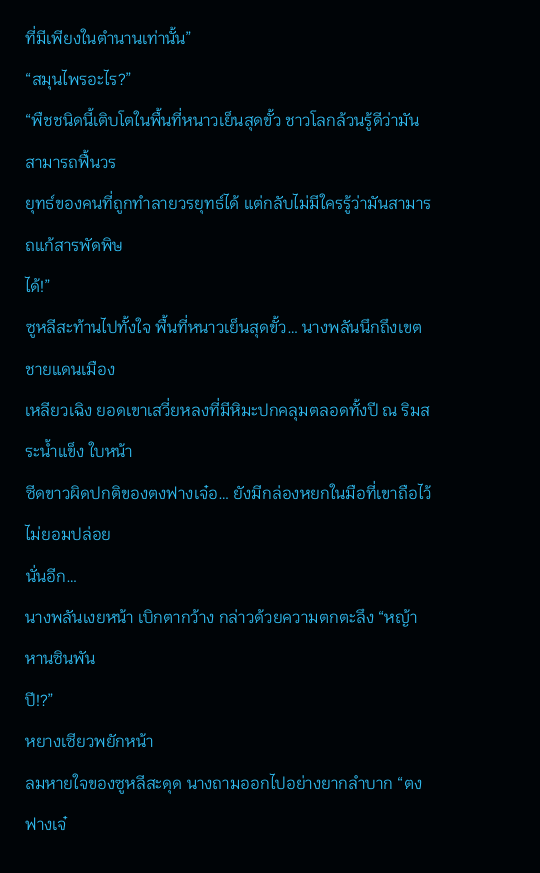ที่มีเพียงในตำนานเท่านั้น”
“สมุนไพรอะไร?”
“พืชชนิดนี้เติบโตในพื้นที่หนาวเย็นสุดขั้ว ชาวโลกล้วนรู้ดีว่ามันสามารถฟื้นวร
ยุทธ์ของคนที่ถูกทำลายวรยุทธ์ได้ แต่กลับไม่มีใครรู้ว่ามันสามารถแก้สารพัดพิษ
ได้!”
ซูหลีสะท้านไปทั้งใจ พื้นที่หนาวเย็นสุดขั้ว… นางพลันนึกถึงเขตชายแดนเมือง
เหลียวเฉิง ยอดเขาเสวี่ยหลงที่มีหิมะปกคลุมตลอดทั้งปี ณ ริมสระน้ำแข็ง ใบหน้า
ซีดขาวผิดปกติของตงฟางเจ๋อ… ยังมีกล่องหยกในมือที่เขาถือไว้ไม่ยอมปล่อย
นั่นอีก…
นางพลันเงยหน้า เบิกตากว้าง กล่าวด้วยความตกตะลึง “หญ้าหานซินพัน
ปี!?”
หยางเซียวพยักหน้า
ลมหายใจของซูหลีสะดุด นางถามออกไปอย่างยากลำบาก “ตงฟางเจ๋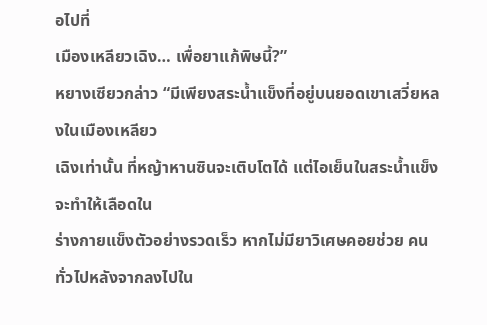อไปที่
เมืองเหลียวเฉิง… เพื่อยาแก้พิษนี้?”
หยางเซียวกล่าว “มีเพียงสระน้ำแข็งที่อยู่บนยอดเขาเสวี่ยหลงในเมืองเหลียว
เฉิงเท่านั้น ที่หญ้าหานซินจะเติบโตได้ แต่ไอเย็นในสระน้ำแข็งจะทำให้เลือดใน
ร่างกายแข็งตัวอย่างรวดเร็ว หากไม่มียาวิเศษคอยช่วย คนทั่วไปหลังจากลงไปใน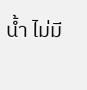น้ำ ไม่มี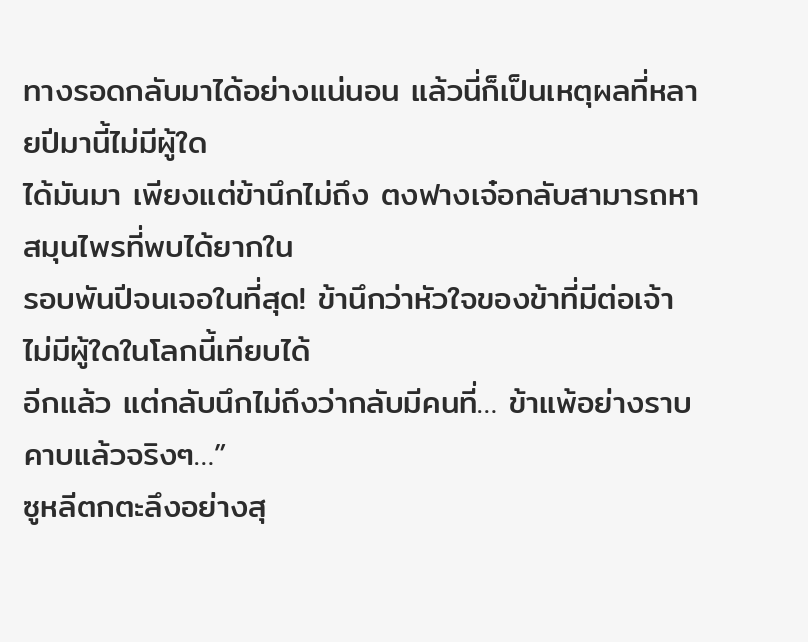ทางรอดกลับมาได้อย่างแน่นอน แล้วนี่ก็เป็นเหตุผลที่หลายปีมานี้ไม่มีผู้ใด
ได้มันมา เพียงแต่ข้านึกไม่ถึง ตงฟางเจ๋อกลับสามารถหาสมุนไพรที่พบได้ยากใน
รอบพันปีจนเจอในที่สุด! ข้านึกว่าหัวใจของข้าที่มีต่อเจ้า ไม่มีผู้ใดในโลกนี้เทียบได้
อีกแล้ว แต่กลับนึกไม่ถึงว่ากลับมีคนที่… ข้าแพ้อย่างราบคาบแล้วจริงๆ…”
ซูหลีตกตะลึงอย่างสุ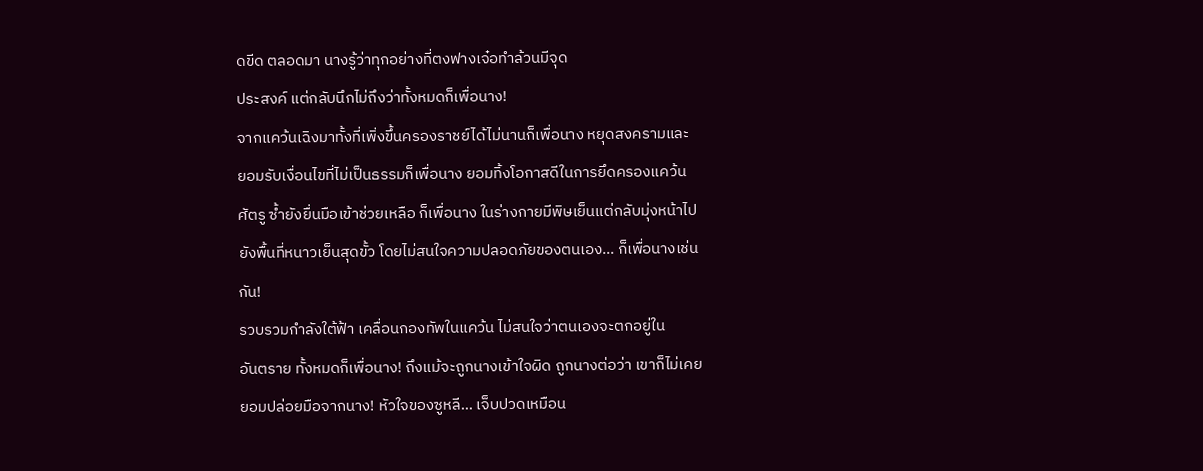ดขีด ตลอดมา นางรู้ว่าทุกอย่างที่ตงฟางเจ๋อทำล้วนมีจุด
ประสงค์ แต่กลับนึกไม่ถึงว่าทั้งหมดก็เพื่อนาง!
จากแคว้นเฉิงมาทั้งที่เพิ่งขึ้นครองราชย์ได้ไม่นานก็เพื่อนาง หยุดสงครามและ
ยอมรับเงื่อนไขที่ไม่เป็นธรรมก็เพื่อนาง ยอมทิ้งโอกาสดีในการยึดครองแคว้น
ศัตรู ซ้ำยังยื่นมือเข้าช่วยเหลือ ก็เพื่อนาง ในร่างกายมีพิษเย็นแต่กลับมุ่งหน้าไป
ยังพื้นที่หนาวเย็นสุดขั้ว โดยไม่สนใจความปลอดภัยของตนเอง… ก็เพื่อนางเช่น
กัน!
รวบรวมกำลังใต้ฟ้า เคลื่อนกองทัพในแคว้น ไม่สนใจว่าตนเองจะตกอยู่ใน
อันตราย ทั้งหมดก็เพื่อนาง! ถึงแม้จะถูกนางเข้าใจผิด ถูกนางต่อว่า เขาก็ไม่เคย
ยอมปล่อยมือจากนาง! หัวใจของซูหลี… เจ็บปวดเหมือน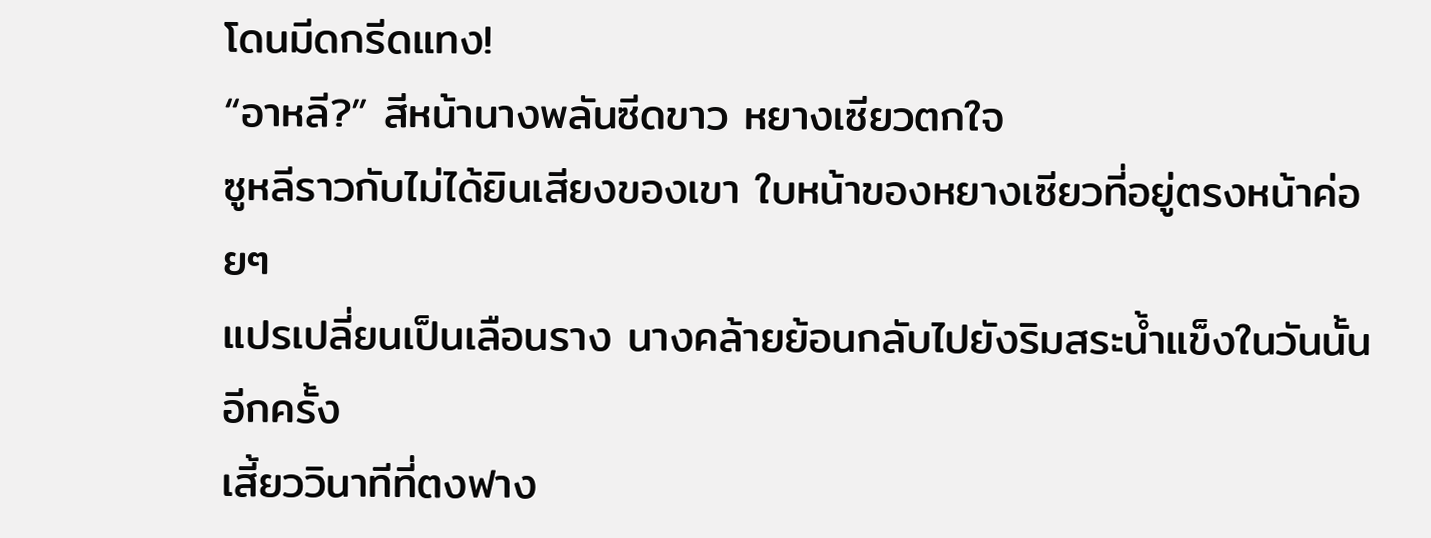โดนมีดกรีดแทง!
“อาหลี?” สีหน้านางพลันซีดขาว หยางเซียวตกใจ
ซูหลีราวกับไม่ได้ยินเสียงของเขา ใบหน้าของหยางเซียวที่อยู่ตรงหน้าค่อยๆ
แปรเปลี่ยนเป็นเลือนราง นางคล้ายย้อนกลับไปยังริมสระน้ำแข็งในวันนั้นอีกครั้ง
เสี้ยววินาทีที่ตงฟาง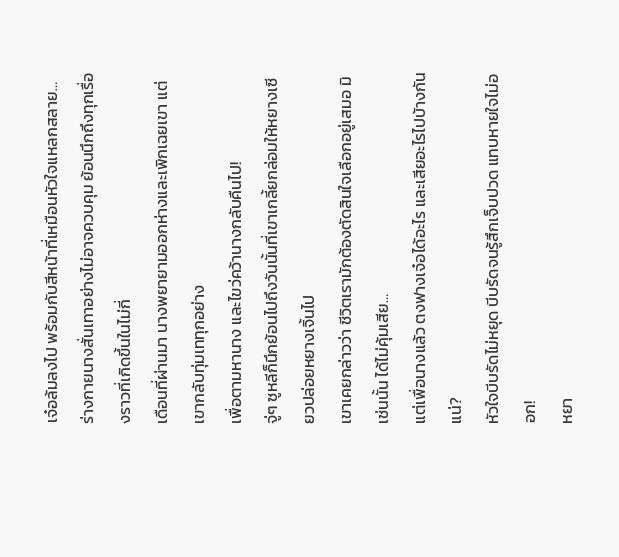เจ๋อล้มลงไป พร้อมกับสีหน้าที่เหมือนหัวใจแหลกสลาย…
ร่างกายนางสั่นเทาอย่างไม่อาจควบคุม ย้อนนึกถึงทุกเรื่องราวที่เกิดขึ้นในไม่กี่
เดือนที่ผ่านมา นางพยายามออกห่างและเพิกเฉยเขา แต่เขากลับทุ่มเททุกอย่าง
เพื่อตามหานาง และไขว่คว้านางกลับคืนไป!
จู่ๆ ซูหลีก็นึกย้อนไปถึงวันนั้นที่เขาเกลี้ยกล่อมให้หยางเซียวปล่อยหยางเจิ้นไป
เขาเคยกล่าวว่า ชีวิตเรามักต้องตัดสินใจเลือกอยู่เสมอ มิเช่นนั้น ได้ไม่คุ้มเสีย…
แต่เพื่อนางแล้ว ตงฟางเจ๋อได้อะไร และเสียอะไรไปบ้างกันแน่?
หัวใจบีบรัดไม่หยุด บีบรัดจนรู้สึกเจ็บปวด แทบหายใจไม่ออก!
หยา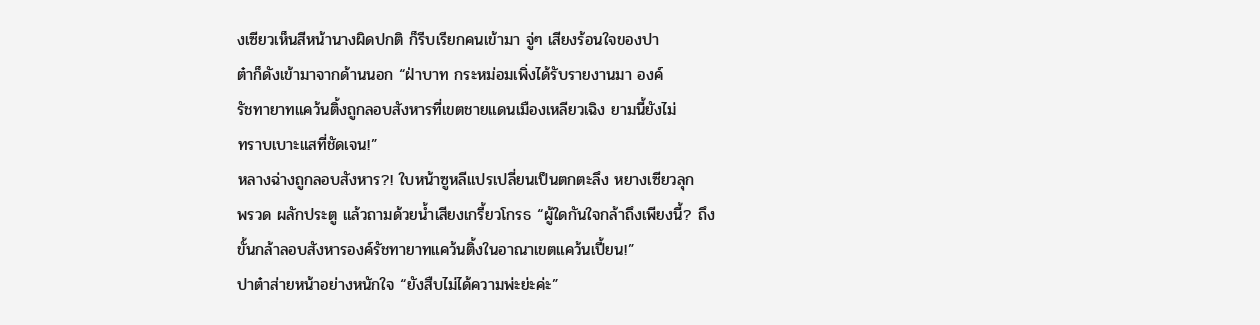งเซียวเห็นสีหน้านางผิดปกติ ก็รีบเรียกคนเข้ามา จู่ๆ เสียงร้อนใจของปา
ต๋าก็ดังเข้ามาจากด้านนอก “ฝ่าบาท กระหม่อมเพิ่งได้รับรายงานมา องค์
รัชทายาทแคว้นติ้งถูกลอบสังหารที่เขตชายแดนเมืองเหลียวเฉิง ยามนี้ยังไม่
ทราบเบาะแสที่ชัดเจน!”
หลางฉ่างถูกลอบสังหาร?! ใบหน้าซูหลีแปรเปลี่ยนเป็นตกตะลึง หยางเซียวลุก
พรวด ผลักประตู แล้วถามด้วยน้ำเสียงเกรี้ยวโกรธ “ผู้ใดกันใจกล้าถึงเพียงนี้? ถึง
ขั้นกล้าลอบสังหารองค์รัชทายาทแคว้นติ้งในอาณาเขตแคว้นเปี้ยน!”
ปาต๋าส่ายหน้าอย่างหนักใจ “ยังสืบไม่ได้ความพ่ะย่ะค่ะ”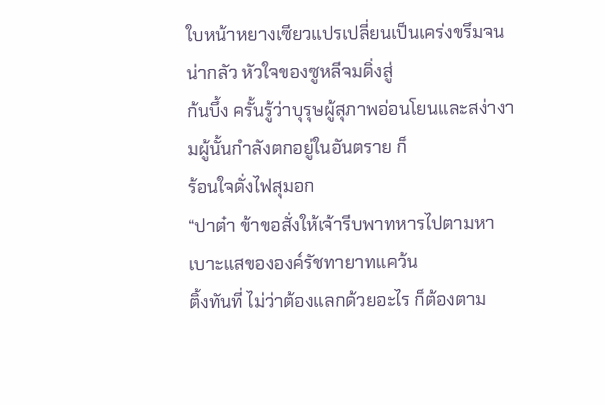ใบหน้าหยางเซียวแปรเปลี่ยนเป็นเคร่งขรึมจนน่ากลัว หัวใจของซูหลีจมดิ่งสู่
ก้นบึ้ง ครั้นรู้ว่าบุรุษผู้สุภาพอ่อนโยนและสง่างามผู้นั้นกำลังตกอยู่ในอันตราย ก็
ร้อนใจดั่งไฟสุมอก
“ปาต๋า ข้าขอสั่งให้เจ้ารีบพาทหารไปตามหาเบาะแสขององค์รัชทายาทแคว้น
ติ้งทันที่ ไม่ว่าต้องแลกด้วยอะไร ก็ต้องตาม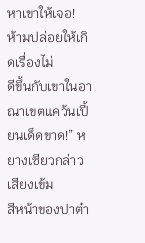หาเขาให้เจอ! ห้ามปล่อยให้เกิดเรื่องไม่
ดีขึ้นกับเขาในอาณาเขตแคว้นเปี้ยนเด็ดขาด!” หยางเซียวกล่าวเสียงเข้ม
สีหน้าของปาต๋า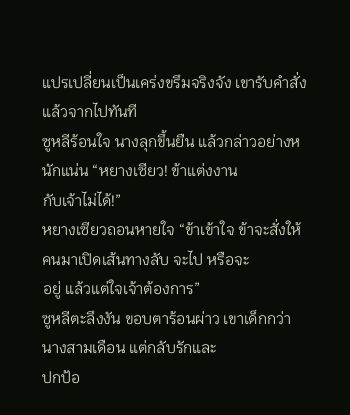แปรเปลี่ยนเป็นเคร่งขรึมจริงจัง เขารับคำสั่งแล้วจากไปทันที
ซูหลีร้อนใจ นางลุกขึ้นยืน แล้วกล่าวอย่างหนักแน่น “หยางเซียว! ข้าแต่งงาน
กับเจ้าไม่ได้!”
หยางเซียวถอนหายใจ “ข้าเข้าใจ ข้าจะสั่งให้คนมาเปิดเส้นทางลับ จะไป หรือจะ
อยู่ แล้วแต่ใจเจ้าต้องการ”
ซูหลีตะลึงงัน ขอบตาร้อนผ่าว เขาเด็กกว่านางสามเดือน แต่กลับรักและ
ปกป้อ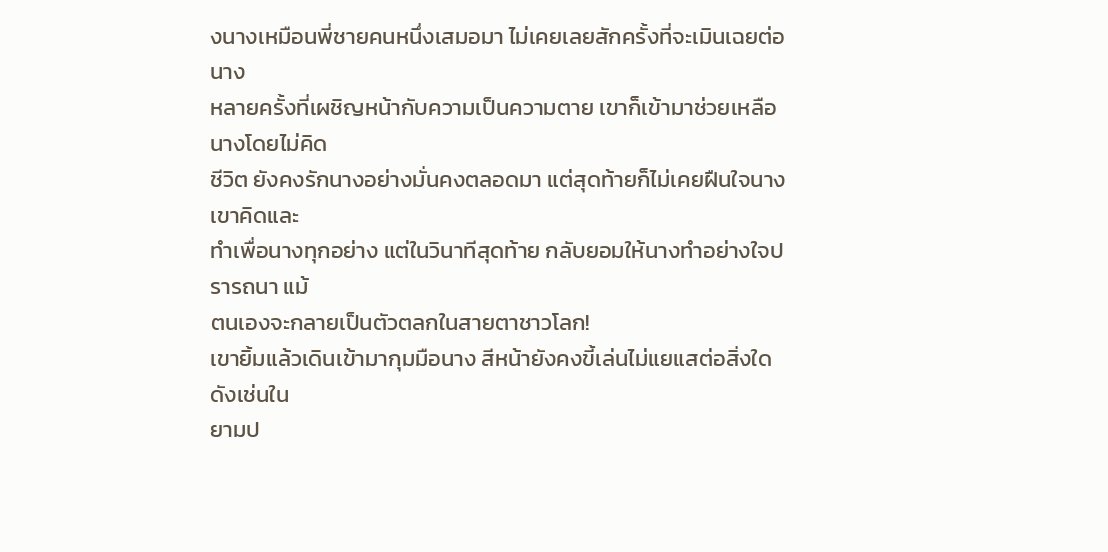งนางเหมือนพี่ชายคนหนึ่งเสมอมา ไม่เคยเลยสักครั้งที่จะเมินเฉยต่อนาง
หลายครั้งที่เผชิญหน้ากับความเป็นความตาย เขาก็เข้ามาช่วยเหลือนางโดยไม่คิด
ชีวิต ยังคงรักนางอย่างมั่นคงตลอดมา แต่สุดท้ายก็ไม่เคยฝืนใจนาง เขาคิดและ
ทำเพื่อนางทุกอย่าง แต่ในวินาทีสุดท้าย กลับยอมให้นางทำอย่างใจปรารถนา แม้
ตนเองจะกลายเป็นตัวตลกในสายตาชาวโลก!
เขายิ้มแล้วเดินเข้ามากุมมือนาง สีหน้ายังคงขี้เล่นไม่แยแสต่อสิ่งใดดังเช่นใน
ยามป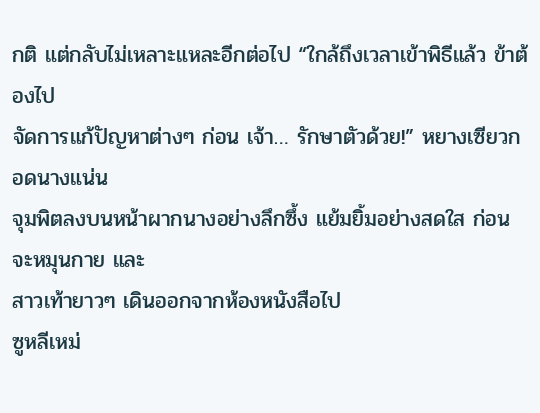กติ แต่กลับไม่เหลาะแหละอีกต่อไป “ใกล้ถึงเวลาเข้าพิธีแล้ว ข้าต้องไป
จัดการแก้ปัญหาต่างๆ ก่อน เจ้า… รักษาตัวด้วย!” หยางเซียวกอดนางแน่น
จุมพิตลงบนหน้าผากนางอย่างลึกซึ้ง แย้มยิ้มอย่างสดใส ก่อนจะหมุนกาย และ
สาวเท้ายาวๆ เดินออกจากห้องหนังสือไป
ซูหลีเหม่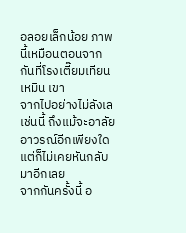อลอยเล็กน้อย ภาพนี้เหมือนตอนจากกันที่โรงเตี๊ยมเทียนเหมิน เขา
จากไปอย่างไม่ลังเลเช่นนี้ ถึงแม้จะอาลัยอาวรณ์อีกเพียงใด แต่ก็ไม่เคยหันกลับ
มาอีกเลย
จากกันครั้งนี้ อ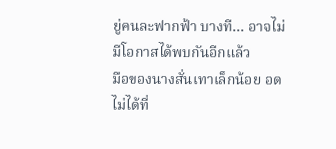ยู่คนละฟากฟ้า บางที… อาจไม่มีโอกาสได้พบกันอีกแล้ว
มือของนางสั่นเทาเล็กน้อย อดไม่ได้ที่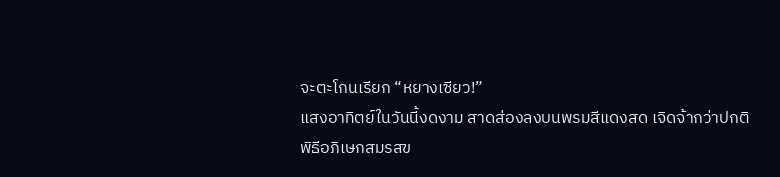จะตะโกนเรียก “หยางเซียว!”
แสงอาทิตย์ในวันนี้งดงาม สาดส่องลงบนพรมสีแดงสด เจิดจ้ากว่าปกติ
พิธีอภิเษกสมรสข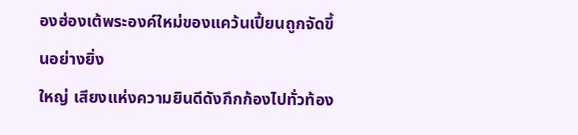องฮ่องเต้พระองค์ใหม่ของแคว้นเปี้ยนถูกจัดขึ้นอย่างยิ่ง
ใหญ่ เสียงแห่งความยินดีดังกึกก้องไปทั่วท้อง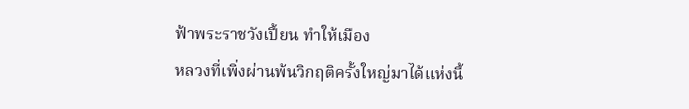ฟ้าพระราชวังเปี้ยน ทำให้เมือง
หลวงที่เพิ่งผ่านพ้นวิกฤติครั้งใหญ่มาได้แห่งนี้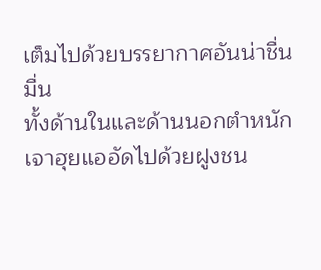เต็มไปด้วยบรรยากาศอันน่าชื่นมื่น
ทั้งด้านในและด้านนอกตำหนักเจาฮุยแออัดไปด้วยฝูงชน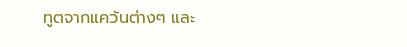ทูตจากแคว้นต่างๆ และ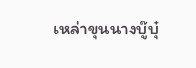เหล่าขุนนางบู๊บุ๋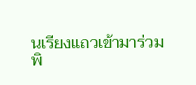นเรียงแถวเข้ามาร่วมพิ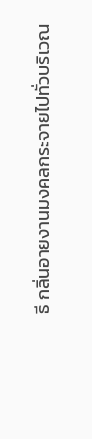ธี กลิ่นอายงานมงคลกระจายไปทั่วบริเวณ